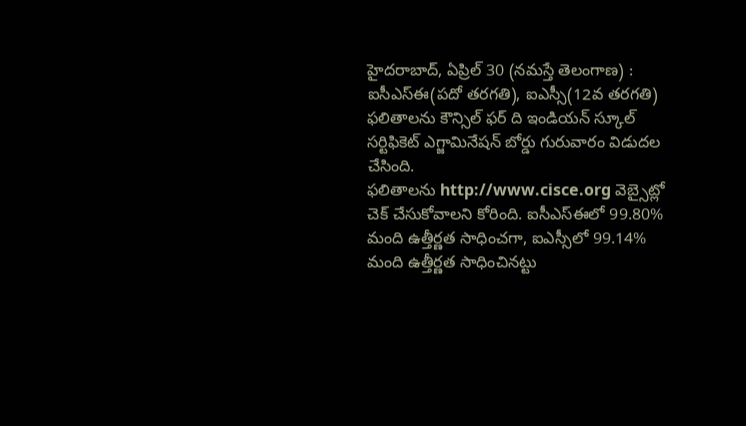హైదరాబాద్, ఏప్రిల్ 30 (నమస్తే తెలంగాణ) : ఐసీఎస్ఈ(పదో తరగతి), ఐఎస్సీ(12వ తరగతి) ఫలితాలను కౌన్సిల్ ఫర్ ది ఇండియన్ స్కూల్ సర్టిఫికెట్ ఎగ్జామినేషన్ బోర్డు గురువారం విడుదల చేసింది.
ఫలితాలను http://www.cisce.org వెబ్సైట్లో చెక్ చేసుకోవాలని కోరింది. ఐసీఎస్ఈలో 99.80% మంది ఉత్తీర్ణత సాధించగా, ఐఎస్సీలో 99.14% మంది ఉత్తీర్ణత సాధించినట్టు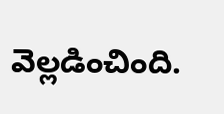వెల్లడించింది.